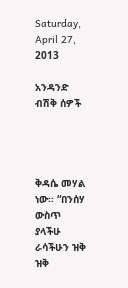Saturday, April 27, 2013

አንዳንድ ብሽቅ ሰዎች




ቅዳሴ መሃል ነው፡፡ “በንሰሃ ውስጥ ያላችሁ ራሳችሁን ዝቅ ዝቅ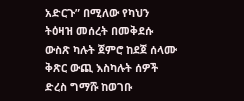አድርጉ” በሚለው የካህን ትዕዛዝ መሰረት በመቅደሱ ውስጽ ካሉት ጀምሮ ከደጀ ሰላሙ ቅጽር ውጪ እስካሉት ሰዎች ድረስ ግማሹ ከወገቡ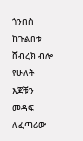ጎንበስ ከጉልበቱ ሸብረክ ብሎ የሁለት እጆቹን መዳፍ ለፈጣሪው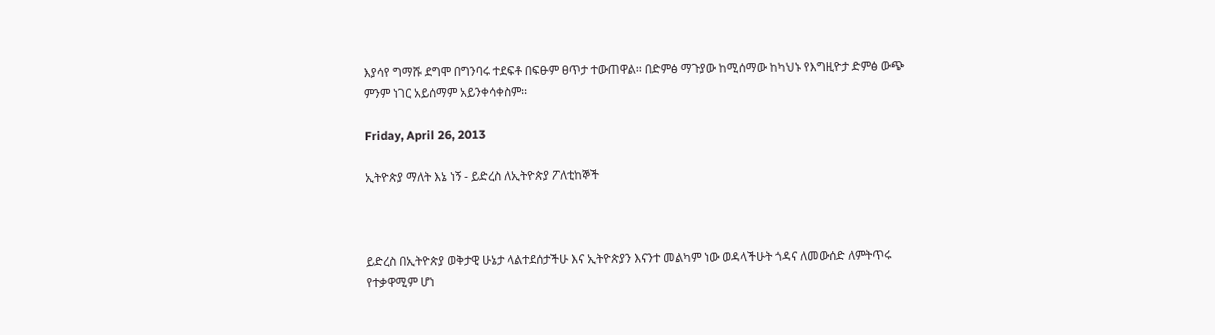እያሳየ ግማሹ ደግሞ በግንባሩ ተደፍቶ በፍፁም ፀጥታ ተውጠዋል፡፡ በድምፅ ማጉያው ከሚሰማው ከካህኑ የእግዚዮታ ድምፅ ውጭ ምንም ነገር አይሰማም አይንቀሳቀስም፡፡

Friday, April 26, 2013

ኢትዮጵያ ማለት እኔ ነኝ - ይድረስ ለኢትዮጵያ ፖለቲከኞች



ይድረስ በኢትዮጵያ ወቅታዊ ሁኔታ ላልተደሰታችሁ እና ኢትዮጵያን እናንተ መልካም ነው ወዳላችሁት ጎዳና ለመውሰድ ለምትጥሩ የተቃዋሚም ሆነ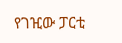የገዢው ፓርቲ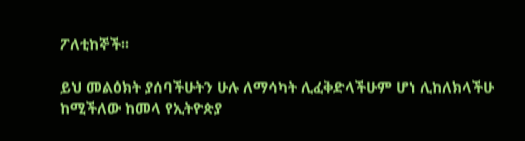ፖለቲከኞች፡፡

ይህ መልዕክት ያሰባችሁትን ሁሉ ለማሳካት ሊፈቅድላችሁም ሆነ ሊከለክላችሁ ከሚችለው ከመላ የኢትዮጵያ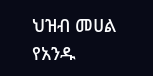ህዝብ መሀል የአንዱ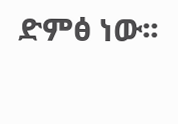ድምፅ ነው፡፡